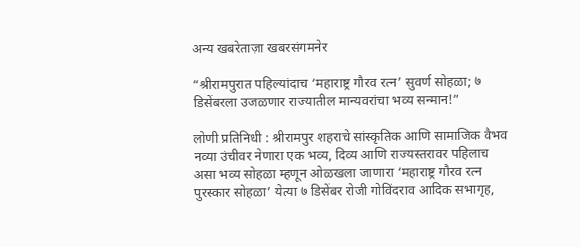अन्य खबरेताज़ा खबरसंगमनेर

“श्रीरामपुरात पहिल्यांदाच ‘महाराष्ट्र गौरव रत्न’ सुवर्ण सोहळा; ७ डिसेंबरला उजळणार राज्यातील मान्यवरांचा भव्य सन्मान!”

लोणी प्रतिनिधी : श्रीरामपुर शहराचे सांस्कृतिक आणि सामाजिक वैभव नव्या उंचीवर नेणारा एक भव्य, दिव्य आणि राज्यस्तरावर पहिलाच असा भव्य सोहळा म्हणून ओळखला जाणारा ‘महाराष्ट्र गौरव रत्न पुरस्कार सोहळा’ येत्या ७ डिसेंबर रोजी गोविंदराव आदिक सभागृह,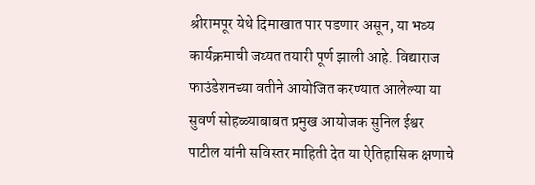श्रीरामपूर येथे दिमाखात पार पडणार असून, या भव्य कार्यक्रमाची जय्यत तयारी पूर्ण झाली आहे. विद्याराज फाउंडेशनच्या वतीने आयोजित करण्यात आलेल्या या सुवर्ण सोहळ्याबाबत प्रमुख आयोजक सुनिल ईश्वर पाटील यांनी सविस्तर माहिती देत या ऐतिहासिक क्षणाचे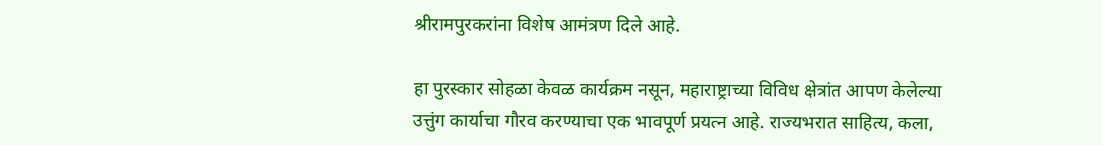श्रीरामपुरकरांना विशेष आमंत्रण दिले आहे.

हा पुरस्कार सोहळा केवळ कार्यक्रम नसून, महाराष्ट्राच्या विविध क्षेत्रांत आपण केलेल्या उत्तुंग कार्याचा गौरव करण्याचा एक भावपूर्ण प्रयत्न आहे. राज्यभरात साहित्य, कला,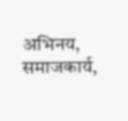अभिनय, समाजकार्य,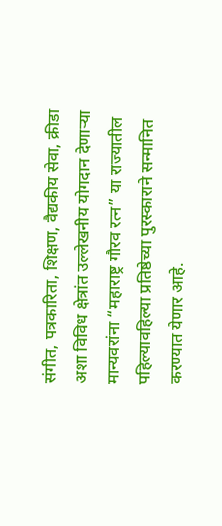संगीत, पत्रकारिता, शिक्षण, वैद्यकीय सेवा, क्रीडा अशा विविध क्षेत्रांत उल्लेखनीय योगदान देणाऱ्या मान्यवरांना “महाराष्ट्र गौरव रत्न” या राज्यातील पहिल्यावहिल्या प्रतिष्ठेच्या पुरस्काराने सन्मानित करण्यात येणार आहे.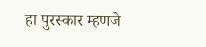हा पुरस्कार म्हणजे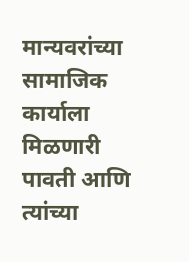मान्यवरांच्या सामाजिक कार्याला मिळणारी पावती आणि त्यांच्या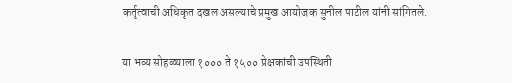कर्तृत्वाची अधिकृत दखल असल्याचे प्रमुख आयोजक सुनील पाटील यांनी सांगितले.

या भव्य सोहळ्याला १००० ते १५०० प्रेक्षकांची उपस्थिती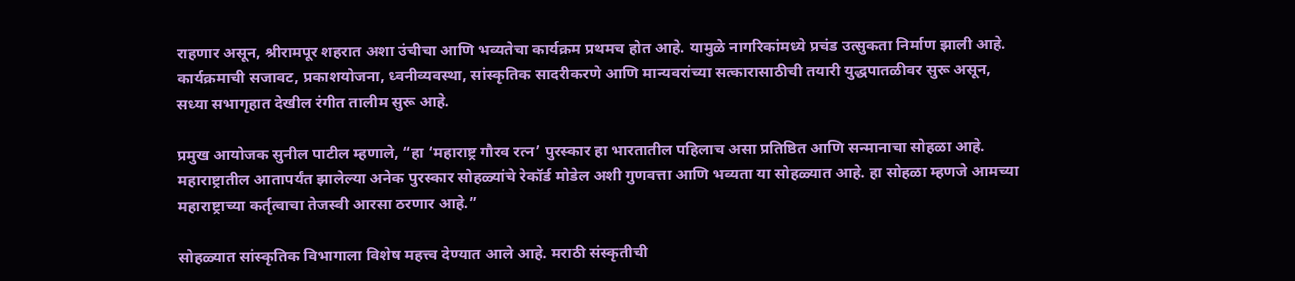राहणार असून, श्रीरामपूर शहरात अशा उंचीचा आणि भव्यतेचा कार्यक्रम प्रथमच होत आहे. यामुळे नागरिकांमध्ये प्रचंड उत्सुकता निर्माण झाली आहे. कार्यक्रमाची सजावट, प्रकाशयोजना, ध्वनीव्यवस्था, सांस्कृतिक सादरीकरणे आणि मान्यवरांच्या सत्कारासाठीची तयारी युद्धपातळीवर सुरू असून, सध्या सभागृहात देखील रंगीत तालीम सुरू आहे.

प्रमुख आयोजक सुनील पाटील म्हणाले, “हा ‘महाराष्ट्र गौरव रत्न’ पुरस्कार हा भारतातील पहिलाच असा प्रतिष्ठित आणि सन्मानाचा सोहळा आहे. महाराष्ट्रातील आतापर्यंत झालेल्या अनेक पुरस्कार सोहळ्यांचे रेकॉर्ड मोडेल अशी गुणवत्ता आणि भव्यता या सोहळ्यात आहे. हा सोहळा म्हणजे आमच्या महाराष्ट्राच्या कर्तृत्वाचा तेजस्वी आरसा ठरणार आहे.”

सोहळ्यात सांस्कृतिक विभागाला विशेष महत्त्व देण्यात आले आहे. मराठी संस्कृतीची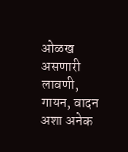ओळख असणारी लावणी, गायन, वादन अशा अनेक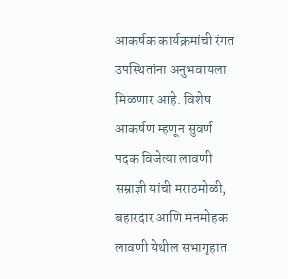आकर्षक कार्यक्रमांची रंगत उपस्थितांना अनुभवायला मिळणार आहे. विशेष आकर्षण म्हणून सुवर्ण पदक विजेत्या लावणी सम्राज्ञी यांची मराठमोळी, बहारदार आणि मनमोहक लावणी येथील सभागृहात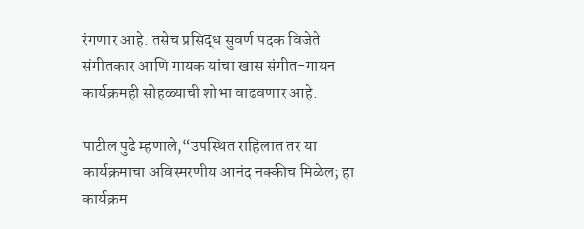रंगणार आहे. तसेच प्रसिद्ध सुवर्ण पदक विजेते संगीतकार आणि गायक यांचा खास संगीत-गायन कार्यक्रमही सोहळ्याची शोभा वाढवणार आहे.

पाटील पुढे म्हणाले,“उपस्थित राहिलात तर या कार्यक्रमाचा अविस्मरणीय आनंद नक्कीच मिळेल; हा कार्यक्रम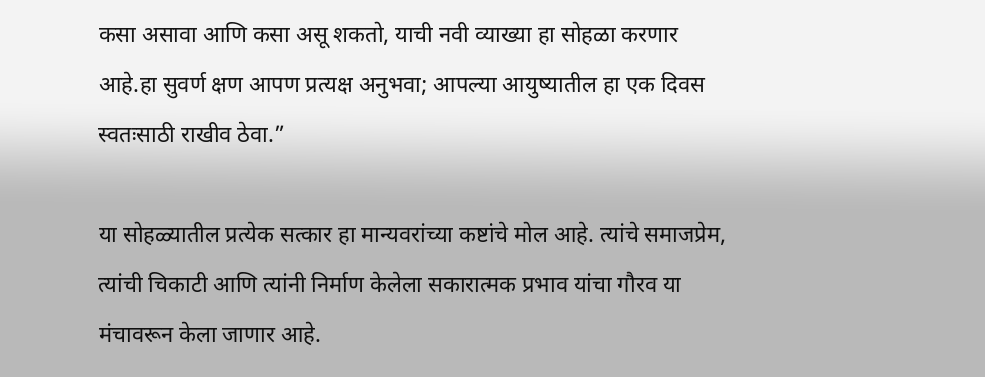कसा असावा आणि कसा असू शकतो, याची नवी व्याख्या हा सोहळा करणार आहे.हा सुवर्ण क्षण आपण प्रत्यक्ष अनुभवा; आपल्या आयुष्यातील हा एक दिवस स्वतःसाठी राखीव ठेवा.”

या सोहळ्यातील प्रत्येक सत्कार हा मान्यवरांच्या कष्टांचे मोल आहे. त्यांचे समाजप्रेम, त्यांची चिकाटी आणि त्यांनी निर्माण केलेला सकारात्मक प्रभाव यांचा गौरव या मंचावरून केला जाणार आहे.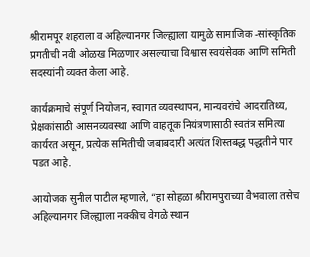श्रीरामपूर शहराला व अहिल्यानगर जिल्ह्याला यामुळे सामाजिक -सांस्कृतिक प्रगतीची नवी ओळख मिळणार असल्याचा विश्वास स्वयंसेवक आणि समिती सदस्यांनी व्यक्त केला आहे.

कार्यक्रमाचे संपूर्ण नियोजन, स्वागत व्यवस्थापन, मान्यवरांचे आदरातिथ्य, प्रेक्षकांसाठी आसनव्यवस्था आणि वाहतूक नियंत्रणासाठी स्वतंत्र समित्या कार्यरत असून, प्रत्येक समितीची जबाबदारी अत्यंत शिस्तबद्ध पद्धतीने पार पडत आहे.

आयोजक सुनील पाटील म्हणाले, “हा सोहळा श्रीरामपुराच्या वैभवाला तसेच अहिल्यानगर जिल्ह्याला नक्कीच वेगळे स्थान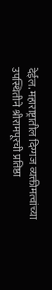देईल. महाराष्ट्रातील दिग्गज व्यक्तीमत्वांच्या उपस्थितीने श्रीरामपूरची प्रतिष्ठा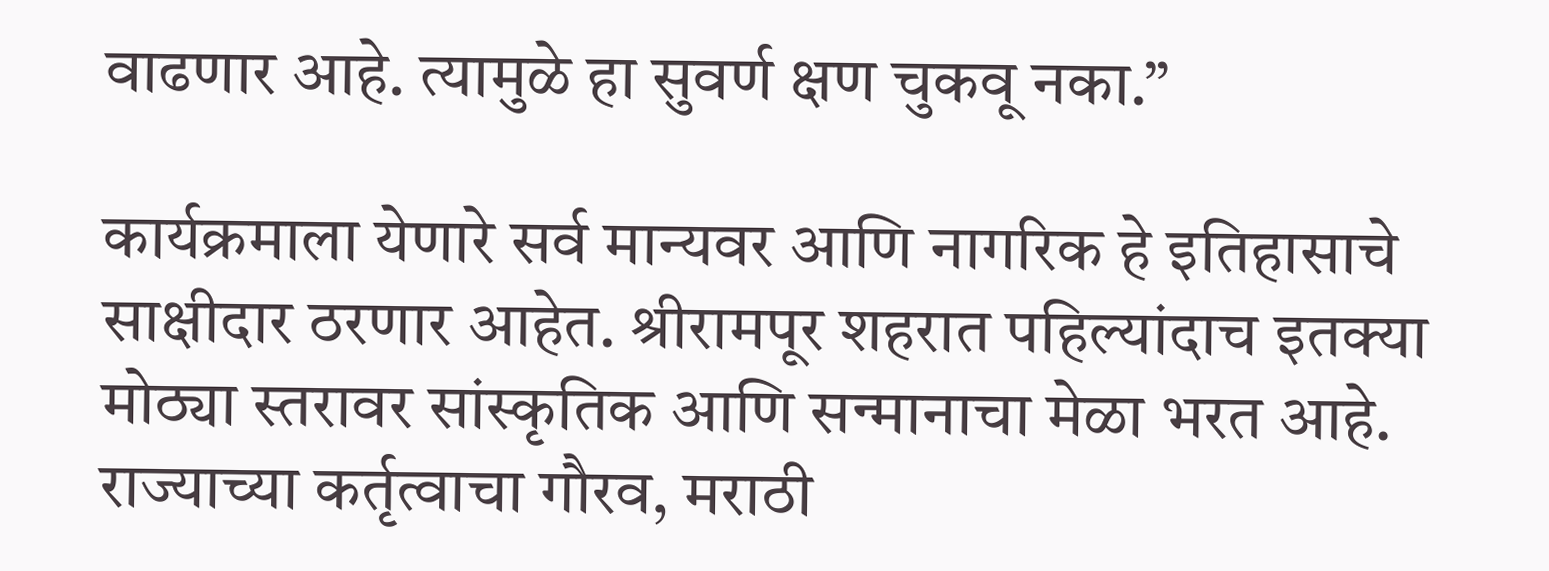वाढणार आहे. त्यामुळे हा सुवर्ण क्षण चुकवू नका.”

कार्यक्रमाला येणारे सर्व मान्यवर आणि नागरिक हे इतिहासाचे साक्षीदार ठरणार आहेत. श्रीरामपूर शहरात पहिल्यांदाच इतक्या मोठ्या स्तरावर सांस्कृतिक आणि सन्मानाचा मेळा भरत आहे. राज्याच्या कर्तृत्वाचा गौरव, मराठी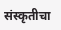संस्कृतीचा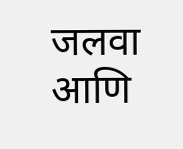जलवा आणि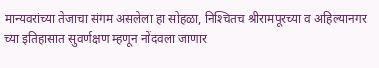मान्यवरांच्या तेजाचा संगम असलेला हा सोहळा, निश्‍चितच श्रीरामपूरच्या व अहिल्यानगर च्या इतिहासात सुवर्णक्षण म्हणून नोंदवला जाणार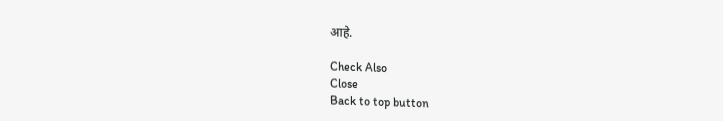आहे.

Check Also
Close
Back to top button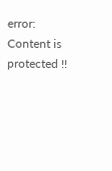error: Content is protected !!